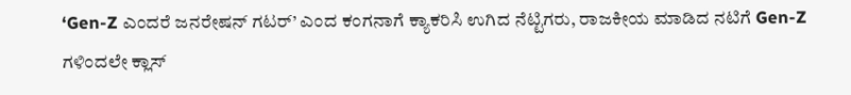‘Gen-Z ಎಂದರೆ ಜನರೇಷನ್ ಗಟರ್’ ಎಂದ ಕಂಗನಾಗೆ ಕ್ಯಾಕರಿಸಿ ಉಗಿದ ನೆಟ್ಟಿಗರು, ರಾಜಕೀಯ ಮಾಡಿದ ನಟಿಗೆ Gen-Z ಗಳಿಂದಲೇ ಕ್ಲಾಸ್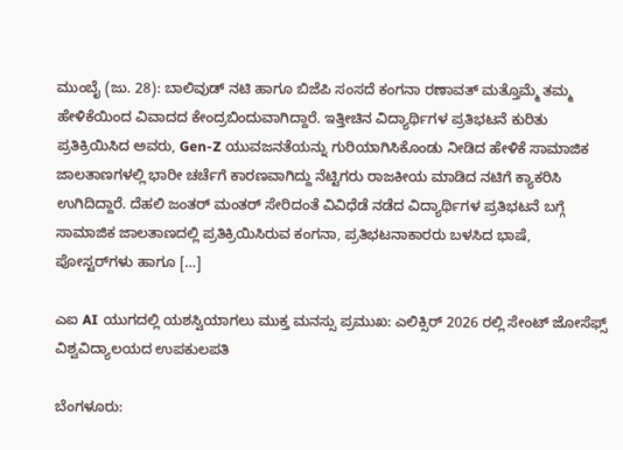ಮುಂಬೈ (ಜು. 28): ಬಾಲಿವುಡ್ ನಟಿ ಹಾಗೂ ಬಿಜೆಪಿ ಸಂಸದೆ ಕಂಗನಾ ರಣಾವತ್ ಮತ್ತೊಮ್ಮೆ ತಮ್ಮ ಹೇಳಿಕೆಯಿಂದ ವಿವಾದದ ಕೇಂದ್ರಬಿಂದುವಾಗಿದ್ದಾರೆ. ಇತ್ತೀಚಿನ ವಿದ್ಯಾರ್ಥಿಗಳ ಪ್ರತಿಭಟನೆ ಕುರಿತು ಪ್ರತಿಕ್ರಿಯಿಸಿದ ಅವರು, Gen-Z ಯುವಜನತೆಯನ್ನು ಗುರಿಯಾಗಿಸಿಕೊಂಡು ನೀಡಿದ ಹೇಳಿಕೆ ಸಾಮಾಜಿಕ ಜಾಲತಾಣಗಳಲ್ಲಿ ಭಾರೀ ಚರ್ಚೆಗೆ ಕಾರಣವಾಗಿದ್ದು ನೆಟ್ಟಿಗರು ರಾಜಕೀಯ ಮಾಡಿದ ನಟಿಗೆ ಕ್ಯಾಕರಿಸಿ ಉಗಿದಿದ್ದಾರೆ. ದೆಹಲಿ ಜಂತರ್ ಮಂತರ್ ಸೇರಿದಂತೆ ವಿವಿಧೆಡೆ ನಡೆದ ವಿದ್ಯಾರ್ಥಿಗಳ ಪ್ರತಿಭಟನೆ ಬಗ್ಗೆ ಸಾಮಾಜಿಕ ಜಾಲತಾಣದಲ್ಲಿ ಪ್ರತಿಕ್ರಿಯಿಸಿರುವ ಕಂಗನಾ, ಪ್ರತಿಭಟನಾಕಾರರು ಬಳಸಿದ ಭಾಷೆ, ಪೋಸ್ಟರ್‌ಗಳು ಹಾಗೂ […]

ಎಐ AI ಯುಗದಲ್ಲಿ ಯಶಸ್ವಿಯಾಗಲು ಮುಕ್ತ ಮನಸ್ಸು ಪ್ರಮುಖ: ಎಲಿಕ್ಸಿರ್ 2026 ರಲ್ಲಿ ಸೇಂಟ್ ಜೋಸೆಫ್ಸ್ ವಿಶ್ವವಿದ್ಯಾಲಯದ ಉಪಕುಲಪತಿ

ಬೆಂಗಳೂರು: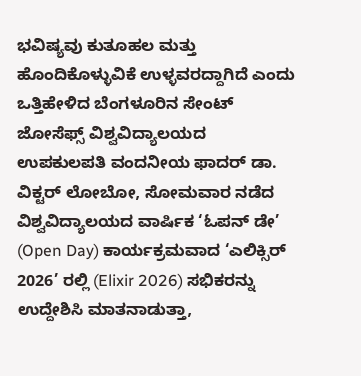ಭವಿಷ್ಯವು ಕುತೂಹಲ ಮತ್ತು ಹೊಂದಿಕೊಳ್ಳುವಿಕೆ ಉಳ್ಳವರದ್ದಾಗಿದೆ ಎಂದು ಒತ್ತಿಹೇಳಿದ ಬೆಂಗಳೂರಿನ ಸೇಂಟ್ ಜೋಸೆಫ್ಸ್ ವಿಶ್ವವಿದ್ಯಾಲಯದ ಉಪಕುಲಪತಿ ವಂದನೀಯ ಫಾದರ್ ಡಾ. ವಿಕ್ಟರ್ ಲೋಬೋ, ಸೋಮವಾರ ನಡೆದ ವಿಶ್ವವಿದ್ಯಾಲಯದ ವಾರ್ಷಿಕ ‘ಓಪನ್ ಡೇ’ (Open Day) ಕಾರ್ಯಕ್ರಮವಾದ ‘ಎಲಿಕ್ಸಿರ್ 2026’ ರಲ್ಲಿ (Elixir 2026) ಸಭಿಕರನ್ನು ಉದ್ದೇಶಿಸಿ ಮಾತನಾಡುತ್ತಾ,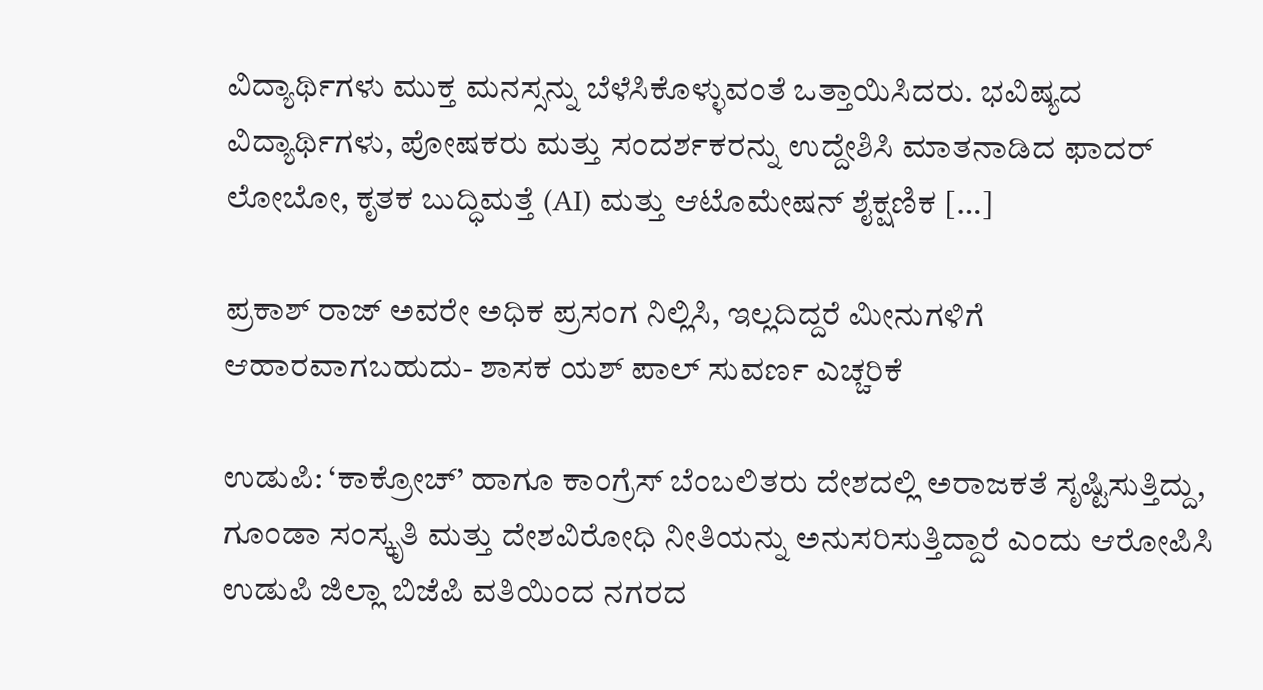ವಿದ್ಯಾರ್ಥಿಗಳು ಮುಕ್ತ ಮನಸ್ಸನ್ನು ಬೆಳೆಸಿಕೊಳ್ಳುವಂತೆ ಒತ್ತಾಯಿಸಿದರು. ಭವಿಷ್ಯದ ವಿದ್ಯಾರ್ಥಿಗಳು, ಪೋಷಕರು ಮತ್ತು ಸಂದರ್ಶಕರನ್ನು ಉದ್ದೇಶಿಸಿ ಮಾತನಾಡಿದ ಫಾದರ್ ಲೋಬೋ, ಕೃತಕ ಬುದ್ಧಿಮತ್ತೆ (AI) ಮತ್ತು ಆಟೊಮೇಷನ್ ಶೈಕ್ಷಣಿಕ […]

ಪ್ರಕಾಶ್ ರಾಜ್ ಅವರೇ ಅಧಿಕ‌ ಪ್ರಸಂಗ ನಿಲ್ಲಿಸಿ, ಇಲ್ಲದಿದ್ದರೆ ಮೀನುಗಳಿಗೆ ಆಹಾರವಾಗಬಹುದು- ಶಾಸಕ ಯಶ್ ಪಾಲ್ ಸುವರ್ಣ ಎಚ್ಚರಿಕೆ

ಉಡುಪಿ: ‘ಕಾಕ್ರೋಚ್’ ಹಾಗೂ ಕಾಂಗ್ರೆಸ್ ಬೆಂಬಲಿತರು ದೇಶದಲ್ಲಿ ಅರಾಜಕತೆ ಸೃಷ್ಟಿಸುತ್ತಿದ್ದು, ಗೂಂಡಾ ಸಂಸ್ಕೃತಿ ಮತ್ತು ದೇಶವಿರೋಧಿ ನೀತಿಯನ್ನು ಅನುಸರಿಸುತ್ತಿದ್ದಾರೆ ಎಂದು ಆರೋಪಿಸಿ ಉಡುಪಿ ಜಿಲ್ಲಾ ಬಿಜೆಪಿ ವತಿಯಿಂದ ನಗರದ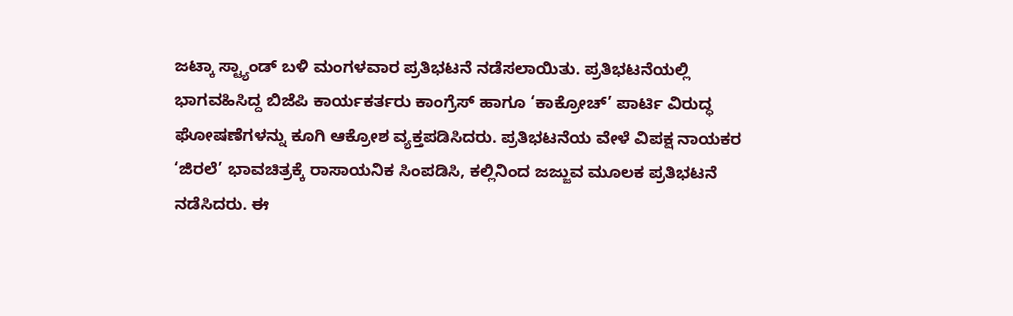ಜಟ್ಕಾ ಸ್ಟ್ಯಾಂಡ್ ಬಳಿ ಮಂಗಳವಾರ ಪ್ರತಿಭಟನೆ ನಡೆಸಲಾಯಿತು. ಪ್ರತಿಭಟನೆಯಲ್ಲಿ ಭಾಗವಹಿಸಿದ್ದ ಬಿಜೆಪಿ ಕಾರ್ಯಕರ್ತರು ಕಾಂಗ್ರೆಸ್ ಹಾಗೂ ‘ಕಾಕ್ರೋಚ್’ ಪಾರ್ಟಿ ವಿರುದ್ಧ ಘೋಷಣೆಗಳನ್ನು ಕೂಗಿ ಆಕ್ರೋಶ ವ್ಯಕ್ತಪಡಿಸಿದರು. ಪ್ರತಿಭಟನೆಯ ವೇಳೆ ವಿಪಕ್ಷ ನಾಯಕರ ‘ಜಿರಲೆ’ ಭಾವಚಿತ್ರಕ್ಕೆ ರಾಸಾಯನಿಕ ಸಿಂಪಡಿಸಿ, ಕಲ್ಲಿನಿಂದ ಜಜ್ಜುವ ಮೂಲಕ ಪ್ರತಿಭಟನೆ ನಡೆಸಿದರು. ಈ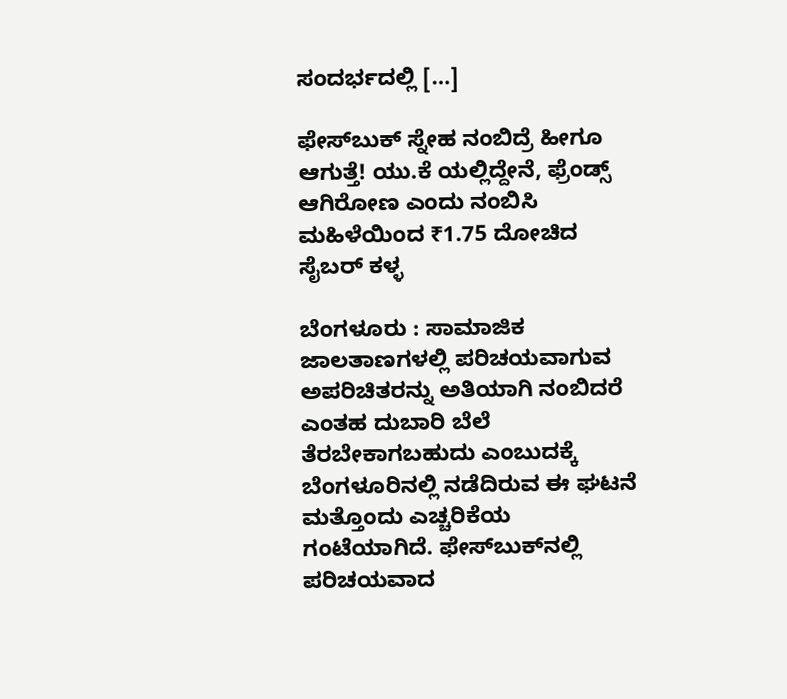ಸಂದರ್ಭದಲ್ಲಿ […]

ಫೇಸ್‌ಬುಕ್ ಸ್ನೇಹ ನಂಬಿದ್ರೆ ಹೀಗೂ ಆಗುತ್ತೆ! ಯು.ಕೆ ಯಲ್ಲಿದ್ದೇನೆ, ಫ್ರೆಂಡ್ಸ್ ಆಗಿರೋಣ ಎಂದು ನಂಬಿಸಿ ಮಹಿಳೆಯಿಂದ ₹1.75 ದೋಚಿದ ಸೈಬರ್ ಕಳ್ಳ

ಬೆಂಗಳೂರು : ಸಾಮಾಜಿಕ ಜಾಲತಾಣಗಳಲ್ಲಿ ಪರಿಚಯವಾಗುವ ಅಪರಿಚಿತರನ್ನು ಅತಿಯಾಗಿ ನಂಬಿದರೆ ಎಂತಹ ದುಬಾರಿ ಬೆಲೆ ತೆರಬೇಕಾಗಬಹುದು ಎಂಬುದಕ್ಕೆ ಬೆಂಗಳೂರಿನಲ್ಲಿ ನಡೆದಿರುವ ಈ ಘಟನೆ ಮತ್ತೊಂದು ಎಚ್ಚರಿಕೆಯ ಗಂಟೆಯಾಗಿದೆ. ಫೇಸ್‌ಬುಕ್‌ನಲ್ಲಿ ಪರಿಚಯವಾದ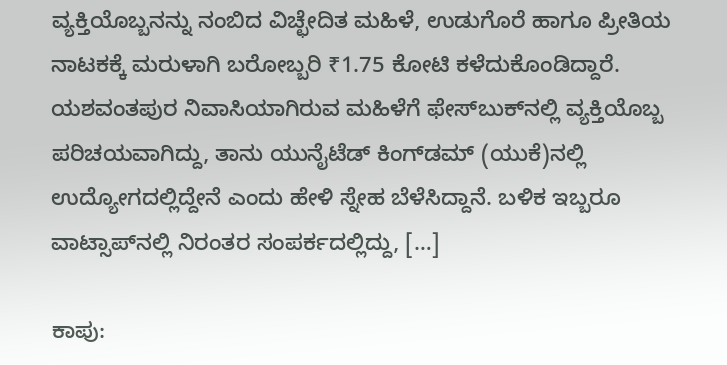ವ್ಯಕ್ತಿಯೊಬ್ಬನನ್ನು ನಂಬಿದ ವಿಚ್ಛೇದಿತ ಮಹಿಳೆ, ಉಡುಗೊರೆ ಹಾಗೂ ಪ್ರೀತಿಯ ನಾಟಕಕ್ಕೆ ಮರುಳಾಗಿ ಬರೋಬ್ಬರಿ ₹1.75 ಕೋಟಿ ಕಳೆದುಕೊಂಡಿದ್ದಾರೆ. ಯಶವಂತಪುರ ನಿವಾಸಿಯಾಗಿರುವ ಮಹಿಳೆಗೆ ಫೇಸ್‌ಬುಕ್‌ನಲ್ಲಿ ವ್ಯಕ್ತಿಯೊಬ್ಬ ಪರಿಚಯವಾಗಿದ್ದು, ತಾನು ಯುನೈಟೆಡ್ ಕಿಂಗ್‌ಡಮ್ (ಯುಕೆ)ನಲ್ಲಿ ಉದ್ಯೋಗದಲ್ಲಿದ್ದೇನೆ ಎಂದು ಹೇಳಿ ಸ್ನೇಹ ಬೆಳೆಸಿದ್ದಾನೆ. ಬಳಿಕ ಇಬ್ಬರೂ ವಾಟ್ಸಾಪ್‌ನಲ್ಲಿ ನಿರಂತರ ಸಂಪರ್ಕದಲ್ಲಿದ್ದು, […]

ಕಾಪು: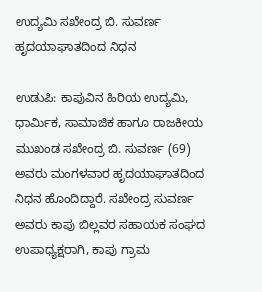ಉದ್ಯಮಿ ಸಖೇಂದ್ರ ಬಿ. ಸುವರ್ಣ ಹೃದಯಾಘಾತದಿಂದ ನಿಧನ

ಉಡುಪಿ: ಕಾಪುವಿನ ಹಿರಿಯ ಉದ್ಯಮಿ, ಧಾರ್ಮಿಕ, ಸಾಮಾಜಿಕ ಹಾಗೂ ರಾಜಕೀಯ ಮುಖಂಡ ಸಖೇಂದ್ರ ಬಿ. ಸುವರ್ಣ (69) ಅವರು ಮಂಗಳವಾರ ಹೃದಯಾಘಾತದಿಂದ ನಿಧನ ಹೊಂದಿದ್ದಾರೆ. ಸಖೇಂದ್ರ ಸುವರ್ಣ ಅವರು ಕಾಪು ಬಿಲ್ಲವರ ಸಹಾಯಕ ಸಂಘದ ಉಪಾಧ್ಯಕ್ಷರಾಗಿ, ಕಾಪು ಗ್ರಾಮ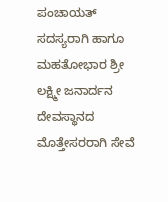ಪಂಚಾಯತ್ ಸದಸ್ಯರಾಗಿ ಹಾಗೂ ಮಹತೋಭಾರ ಶ್ರೀ ಲಕ್ಷ್ಮೀ ಜನಾರ್ದನ ದೇವಸ್ಥಾನದ ಮೊತ್ತೇಸರರಾಗಿ ಸೇವೆ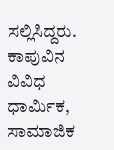ಸಲ್ಲಿಸಿದ್ದರು. ಕಾಪುವಿನ ವಿವಿಧ ಧಾರ್ಮಿಕ, ಸಾಮಾಜಿಕ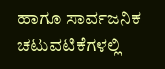ಹಾಗೂ ಸಾರ್ವಜನಿಕ ಚಟುವಟಿಕೆಗಳಲ್ಲಿ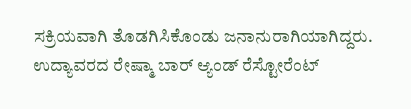ಸಕ್ರಿಯವಾಗಿ ತೊಡಗಿಸಿಕೊಂಡು ಜನಾನುರಾಗಿಯಾಗಿದ್ದರು. ಉದ್ಯಾವರದ ರೇಷ್ಮಾ ಬಾರ್ ಆ್ಯಂಡ್ ರೆಸ್ಟೋರೆಂಟ್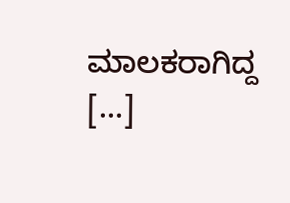ಮಾಲಕರಾಗಿದ್ದ […]